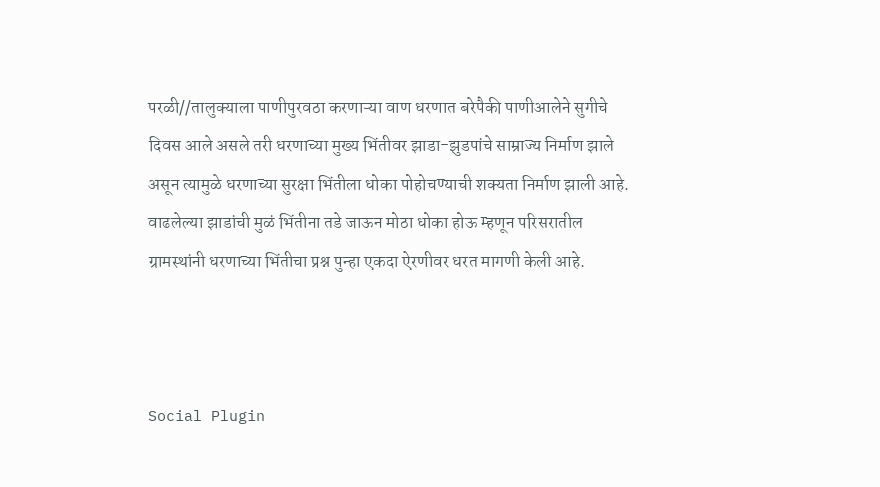परळी//तालुक्याला पाणीपुरवठा करणाऱ्या वाण धरणात बरेपैकी पाणीआलेने सुगीचे दिवस आले असले तरी धरणाच्या मुख्य भिंतीवर झाडा-झुडपांचे साम्राज्य निर्माण झाले असून त्यामुळे धरणाच्या सुरक्षा भिंतीला धोका पोहोचण्याची शक्यता निर्माण झाली आहे. वाढलेल्या झाडांची मुळं भिंतीना तडे जाऊन मोठा धोका होऊ म्हणून परिसरातील ग्रामस्थांनी धरणाच्या भिंतीचा प्रश्न पुन्हा एकदा ऐरणीवर धरत मागणी केली आहे.



Social Plugin